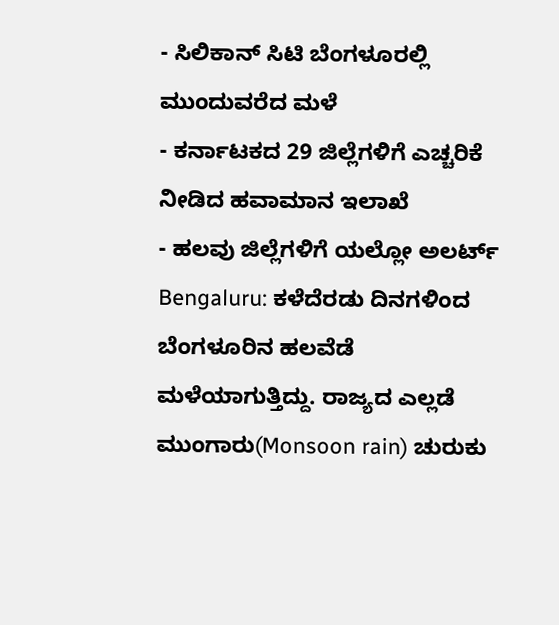- ಸಿಲಿಕಾನ್ ಸಿಟಿ ಬೆಂಗಳೂರಲ್ಲಿ ಮುಂದುವರೆದ ಮಳೆ
- ಕರ್ನಾಟಕದ 29 ಜಿಲ್ಲೆಗಳಿಗೆ ಎಚ್ಚರಿಕೆ ನೀಡಿದ ಹವಾಮಾನ ಇಲಾಖೆ
- ಹಲವು ಜಿಲ್ಲೆಗಳಿಗೆ ಯಲ್ಲೋ ಅಲರ್ಟ್
Bengaluru: ಕಳೆದೆರಡು ದಿನಗಳಿಂದ ಬೆಂಗಳೂರಿನ ಹಲವೆಡೆ ಮಳೆಯಾಗುತ್ತಿದ್ದು. ರಾಜ್ಯದ ಎಲ್ಲಡೆ ಮುಂಗಾರು(Monsoon rain) ಚುರುಕು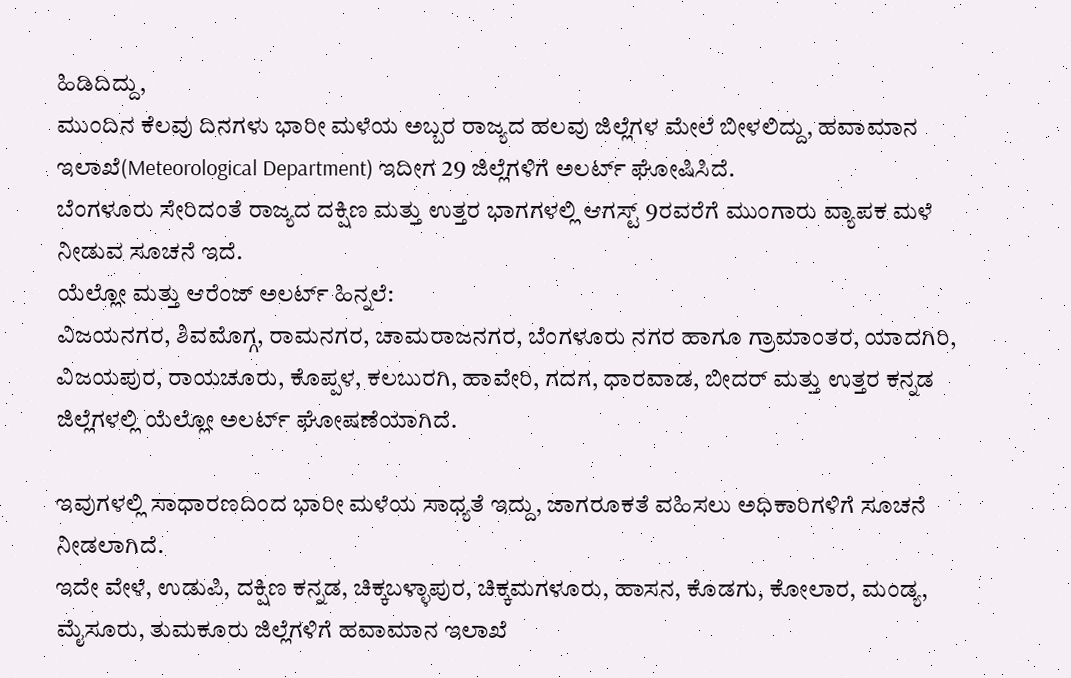ಹಿಡಿದಿದ್ದು,
ಮುಂದಿನ ಕೆಲವು ದಿನಗಳು ಭಾರೀ ಮಳೆಯ ಅಬ್ಬರ ರಾಜ್ಯದ ಹಲವು ಜಿಲ್ಲೆಗಳ ಮೇಲೆ ಬೀಳಲಿದ್ದು, ಹವಾಮಾನ ಇಲಾಖೆ(Meteorological Department) ಇದೀಗ 29 ಜಿಲ್ಲೆಗಳಿಗೆ ಅಲರ್ಟ್ ಘೋಷಿಸಿದೆ.
ಬೆಂಗಳೂರು ಸೇರಿದಂತೆ ರಾಜ್ಯದ ದಕ್ಷಿಣ ಮತ್ತು ಉತ್ತರ ಭಾಗಗಳಲ್ಲಿ ಆಗಸ್ಟ್ 9ರವರೆಗೆ ಮುಂಗಾರು ವ್ಯಾಪಕ ಮಳೆ ನೀಡುವ ಸೂಚನೆ ಇದೆ.
ಯೆಲ್ಲೋ ಮತ್ತು ಆರೆಂಜ್ ಅಲರ್ಟ್ ಹಿನ್ನಲೆ:
ವಿಜಯನಗರ, ಶಿವಮೊಗ್ಗ, ರಾಮನಗರ, ಚಾಮರಾಜನಗರ, ಬೆಂಗಳೂರು ನಗರ ಹಾಗೂ ಗ್ರಾಮಾಂತರ, ಯಾದಗಿರಿ, ವಿಜಯಪುರ, ರಾಯಚೂರು, ಕೊಪ್ಪಳ, ಕಲಬುರಗಿ, ಹಾವೇರಿ, ಗದಗ, ಧಾರವಾಡ, ಬೀದರ್ ಮತ್ತು ಉತ್ತರ ಕನ್ನಡ ಜಿಲ್ಲೆಗಳಲ್ಲಿ ಯೆಲ್ಲೋ ಅಲರ್ಟ್ ಘೋಷಣೆಯಾಗಿದೆ.

ಇವುಗಳಲ್ಲಿ ಸಾಧಾರಣದಿಂದ ಭಾರೀ ಮಳೆಯ ಸಾಧ್ಯತೆ ಇದ್ದು, ಜಾಗರೂಕತೆ ವಹಿಸಲು ಅಧಿಕಾರಿಗಳಿಗೆ ಸೂಚನೆ ನೀಡಲಾಗಿದೆ.
ಇದೇ ವೇಳೆ, ಉಡುಪಿ, ದಕ್ಷಿಣ ಕನ್ನಡ, ಚಿಕ್ಕಬಳ್ಳಾಪುರ, ಚಿಕ್ಕಮಗಳೂರು, ಹಾಸನ, ಕೊಡಗು, ಕೋಲಾರ, ಮಂಡ್ಯ, ಮೈಸೂರು, ತುಮಕೂರು ಜಿಲ್ಲೆಗಳಿಗೆ ಹವಾಮಾನ ಇಲಾಖೆ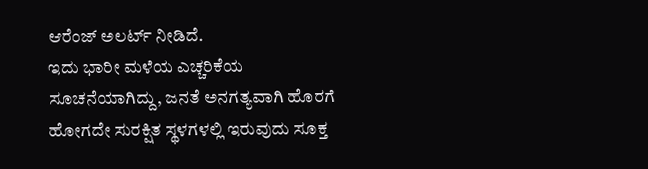ಆರೆಂಜ್ ಅಲರ್ಟ್ ನೀಡಿದೆ.
ಇದು ಭಾರೀ ಮಳೆಯ ಎಚ್ಚರಿಕೆಯ ಸೂಚನೆಯಾಗಿದ್ದು, ಜನತೆ ಅನಗತ್ಯವಾಗಿ ಹೊರಗೆ ಹೋಗದೇ ಸುರಕ್ಷಿತ ಸ್ಥಳಗಳಲ್ಲಿ ಇರುವುದು ಸೂಕ್ತ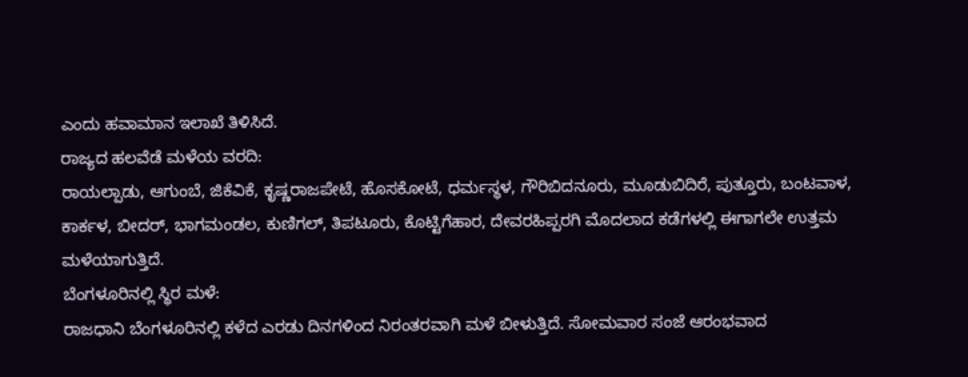ಎಂದು ಹವಾಮಾನ ಇಲಾಖೆ ತಿಳಿಸಿದೆ.
ರಾಜ್ಯದ ಹಲವೆಡೆ ಮಳೆಯ ವರದಿ:
ರಾಯಲ್ಪಾಡು, ಆಗುಂಬೆ, ಜಿಕೆವಿಕೆ, ಕೃಷ್ಣರಾಜಪೇಟೆ, ಹೊಸಕೋಟೆ, ಧರ್ಮಸ್ಥಳ, ಗೌರಿಬಿದನೂರು, ಮೂಡುಬಿದಿರೆ, ಪುತ್ತೂರು, ಬಂಟವಾಳ, ಕಾರ್ಕಳ, ಬೀದರ್, ಭಾಗಮಂಡಲ, ಕುಣಿಗಲ್, ತಿಪಟೂರು, ಕೊಟ್ಟಿಗೆಹಾರ, ದೇವರಹಿಪ್ಪರಗಿ ಮೊದಲಾದ ಕಡೆಗಳಲ್ಲಿ ಈಗಾಗಲೇ ಉತ್ತಮ ಮಳೆಯಾಗುತ್ತಿದೆ.
ಬೆಂಗಳೂರಿನಲ್ಲಿ ಸ್ಥಿರ ಮಳೆ:
ರಾಜಧಾನಿ ಬೆಂಗಳೂರಿನಲ್ಲಿ ಕಳೆದ ಎರಡು ದಿನಗಳಿಂದ ನಿರಂತರವಾಗಿ ಮಳೆ ಬೀಳುತ್ತಿದೆ. ಸೋಮವಾರ ಸಂಜೆ ಆರಂಭವಾದ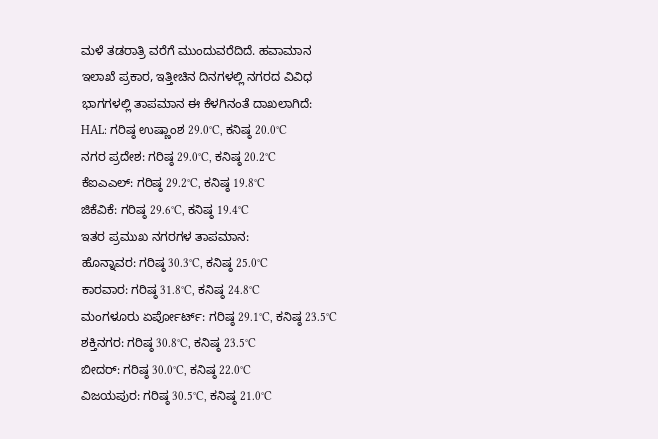ಮಳೆ ತಡರಾತ್ರಿ ವರೆಗೆ ಮುಂದುವರೆದಿದೆ. ಹವಾಮಾನ ಇಲಾಖೆ ಪ್ರಕಾರ, ಇತ್ತೀಚಿನ ದಿನಗಳಲ್ಲಿ ನಗರದ ವಿವಿಧ ಭಾಗಗಳಲ್ಲಿ ತಾಪಮಾನ ಈ ಕೆಳಗಿನಂತೆ ದಾಖಲಾಗಿದೆ:
HAL: ಗರಿಷ್ಠ ಉಷ್ಣಾಂಶ 29.0°C, ಕನಿಷ್ಠ 20.0°C
ನಗರ ಪ್ರದೇಶ: ಗರಿಷ್ಠ 29.0°C, ಕನಿಷ್ಠ 20.2°C
ಕೆಐಎಎಲ್: ಗರಿಷ್ಠ 29.2°C, ಕನಿಷ್ಠ 19.8°C
ಜಿಕೆವಿಕೆ: ಗರಿಷ್ಠ 29.6°C, ಕನಿಷ್ಠ 19.4°C
ಇತರ ಪ್ರಮುಖ ನಗರಗಳ ತಾಪಮಾನ:
ಹೊನ್ನಾವರ: ಗರಿಷ್ಠ 30.3°C, ಕನಿಷ್ಠ 25.0°C
ಕಾರವಾರ: ಗರಿಷ್ಠ 31.8°C, ಕನಿಷ್ಠ 24.8°C
ಮಂಗಳೂರು ಏರ್ಪೋರ್ಟ್: ಗರಿಷ್ಠ 29.1°C, ಕನಿಷ್ಠ 23.5°C
ಶಕ್ತಿನಗರ: ಗರಿಷ್ಠ 30.8°C, ಕನಿಷ್ಠ 23.5°C
ಬೀದರ್: ಗರಿಷ್ಠ 30.0°C, ಕನಿಷ್ಠ 22.0°C
ವಿಜಯಪುರ: ಗರಿಷ್ಠ 30.5°C, ಕನಿಷ್ಠ 21.0°C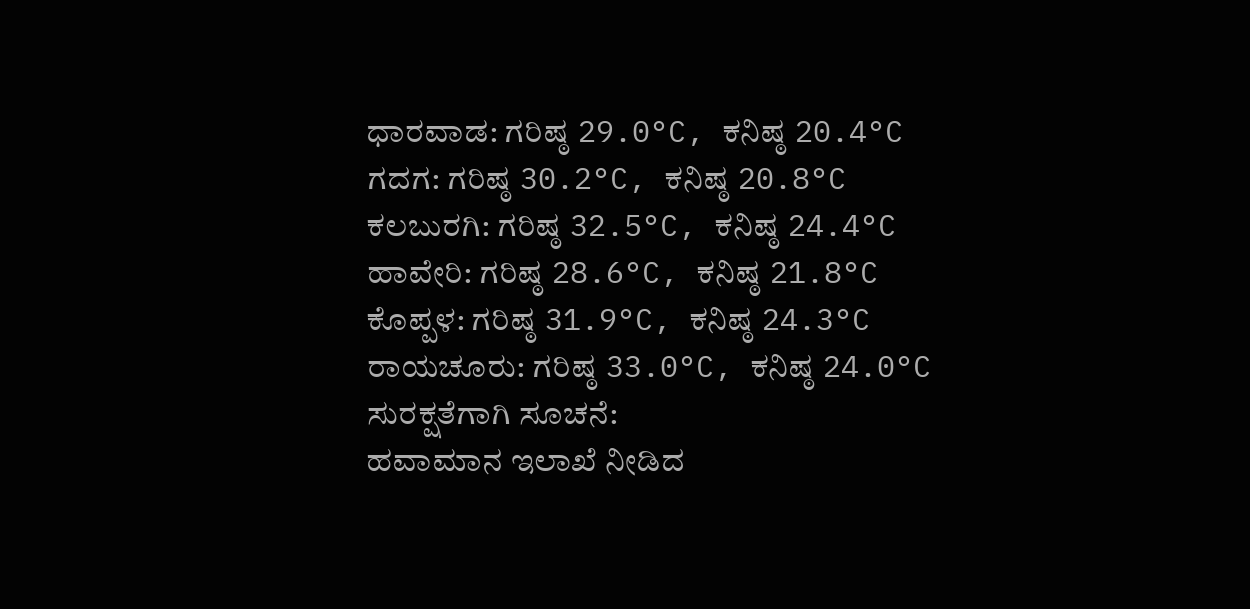ಧಾರವಾಡ: ಗರಿಷ್ಠ 29.0°C, ಕನಿಷ್ಠ 20.4°C
ಗದಗ: ಗರಿಷ್ಠ 30.2°C, ಕನಿಷ್ಠ 20.8°C
ಕಲಬುರಗಿ: ಗರಿಷ್ಠ 32.5°C, ಕನಿಷ್ಠ 24.4°C
ಹಾವೇರಿ: ಗರಿಷ್ಠ 28.6°C, ಕನಿಷ್ಠ 21.8°C
ಕೊಪ್ಪಳ: ಗರಿಷ್ಠ 31.9°C, ಕನಿಷ್ಠ 24.3°C
ರಾಯಚೂರು: ಗರಿಷ್ಠ 33.0°C, ಕನಿಷ್ಠ 24.0°C
ಸುರಕ್ಷತೆಗಾಗಿ ಸೂಚನೆ:
ಹವಾಮಾನ ಇಲಾಖೆ ನೀಡಿದ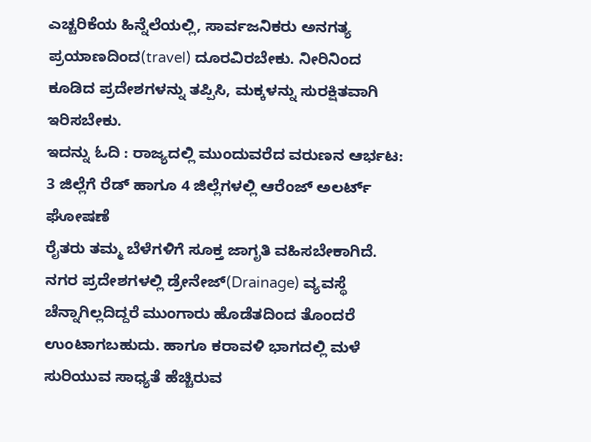ಎಚ್ಚರಿಕೆಯ ಹಿನ್ನೆಲೆಯಲ್ಲಿ, ಸಾರ್ವಜನಿಕರು ಅನಗತ್ಯ ಪ್ರಯಾಣದಿಂದ(travel) ದೂರವಿರಬೇಕು. ನೀರಿನಿಂದ ಕೂಡಿದ ಪ್ರದೇಶಗಳನ್ನು ತಪ್ಪಿಸಿ, ಮಕ್ಕಳನ್ನು ಸುರಕ್ಷಿತವಾಗಿ ಇರಿಸಬೇಕು.
ಇದನ್ನು ಓದಿ : ರಾಜ್ಯದಲ್ಲಿ ಮುಂದುವರೆದ ವರುಣನ ಆರ್ಭಟ: 3 ಜಿಲ್ಲೆಗೆ ರೆಡ್ ಹಾಗೂ 4 ಜಿಲ್ಲೆಗಳಲ್ಲಿ ಆರೆಂಜ್ ಅಲರ್ಟ್ ಘೋಷಣೆ
ರೈತರು ತಮ್ಮ ಬೆಳೆಗಳಿಗೆ ಸೂಕ್ತ ಜಾಗೃತಿ ವಹಿಸಬೇಕಾಗಿದೆ. ನಗರ ಪ್ರದೇಶಗಳಲ್ಲಿ ಡ್ರೇನೇಜ್(Drainage) ವ್ಯವಸ್ಥೆ ಚೆನ್ನಾಗಿಲ್ಲದಿದ್ದರೆ ಮುಂಗಾರು ಹೊಡೆತದಿಂದ ತೊಂದರೆ ಉಂಟಾಗಬಹುದು. ಹಾಗೂ ಕರಾವಳಿ ಭಾಗದಲ್ಲಿ ಮಳೆ ಸುರಿಯುವ ಸಾಧ್ಯತೆ ಹೆಚ್ಚಿರುವ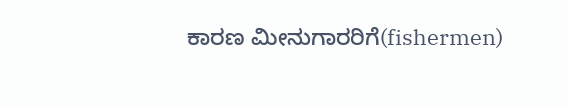ಕಾರಣ ಮೀನುಗಾರರಿಗೆ(fishermen)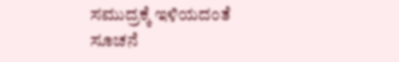ಸಮುದ್ರಕ್ಕೆ ಇಳಿಯದಂತೆ ಸೂಚನೆ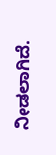ನೀಡಲಾಗಿದೆ.